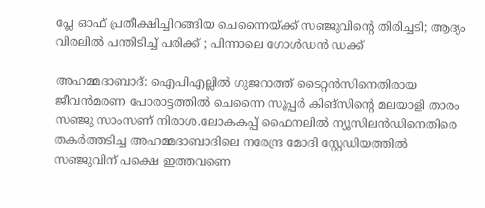പ്ലേ ഓഫ് പ്രതീക്ഷിച്ചിറങ്ങിയ ചെന്നൈയ്ക്ക് സഞ്ജുവിൻ്റെ തിരിച്ചടി; ആദ്യം വിരലിൽ പന്തിടിച്ച് പരിക്ക് ; പിന്നാലെ ഗോൾഡൻ ഡക്ക്

അഹമ്മദാബാദ്: ഐപിഎല്ലില്‍ ഗുജറാത്ത് ടൈറ്റൻസിനെതിരായ ജീവൻമരണ പോരാട്ടത്തില്‍ ചെന്നൈ സൂപ്പർ കിങ്സിന്‍റെ മലയാളി താരം സഞ്ജു സാംസണ് നിരാശ.ലോകകപ്പ് ഫൈനലില്‍ ന്യൂസിലന്‍ഡിനെതിരെ തകര്‍ത്തടിച്ച അഹമ്മദാബാദിലെ നരേന്ദ്ര മോദി സ്റ്റേഡിയത്തില്‍ സഞ്ജുവിന് പക്ഷെ ഇത്തവണെ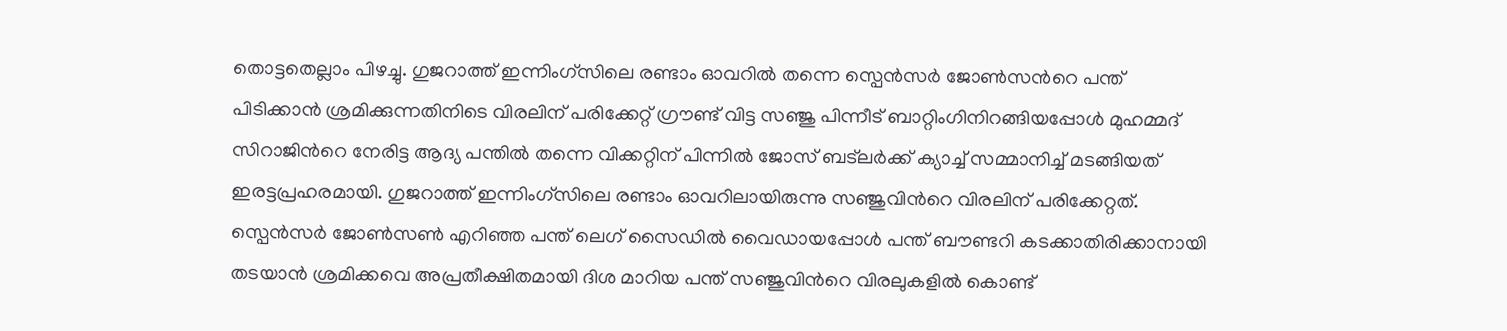തൊട്ടതെല്ലാം പിഴച്ചു. ഗുജറാത്ത് ഇന്നിംഗ്സിലെ രണ്ടാം ഓവറില്‍ തന്നെ സ്പെന്‍സര്‍ ജോണ്‍സന്‍റെ പന്ത് പിടിക്കാന്‍ ശ്രമിക്കുന്നതിനിടെ വിരലിന് പരിക്കേറ്റ് ഗ്രൗണ്ട് വിട്ട സഞ്ജു പിന്നീട് ബാറ്റിംഗിനിറങ്ങിയപ്പോള്‍ മുഹമ്മദ് സിറാജിന്‍റെ നേരിട്ട ആദ്യ പന്തില്‍ തന്നെ വിക്കറ്റിന് പിന്നില്‍ ജോസ് ബട്‌ലര്‍ക്ക് ക്യാച്ച്‌ സമ്മാനിച്ച്‌ മടങ്ങിയത് ഇരട്ടപ്രഹരമായി. ഗുജറാത്ത് ഇന്നിംഗ്സിലെ രണ്ടാം ഓവറിലായിരുന്നു സഞ്ജുവിന്‍റെ വിരലിന് പരിക്കേറ്റത്. സ്പെൻസർ ജോണ്‍സണ്‍ എറിഞ്ഞ പന്ത് ലെഗ് സൈഡില്‍ വൈഡായപ്പോള്‍ പന്ത് ബൗണ്ടറി കടക്കാതിരിക്കാനായി തടയാന്‍ ശ്രമിക്കവെ അപ്രതീക്ഷിതമായി ദിശ മാറിയ പന്ത് സഞ്ജുവിന്‍റെ വിരലുകളില്‍ കൊണ്ട്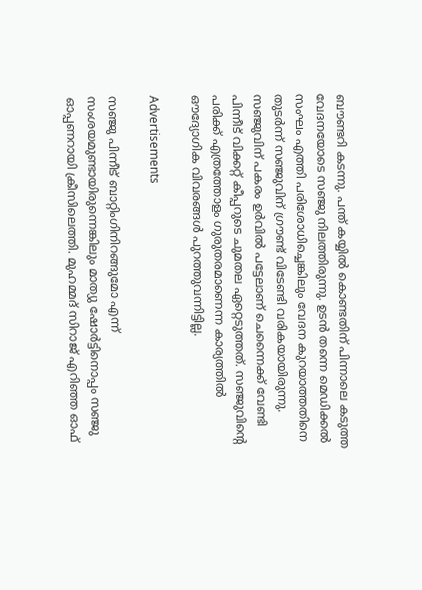ബൗണ്ടറി കടന്നു. പന്ത് കയ്യില്‍ കൊണ്ടതിന് പിന്നാലെ കടുത്ത വേദനയോടെ സഞ്ജു നിലത്തിരുന്നു. ഉടൻ തന്നെ മെഡിക്കല്‍ സംഘം എത്തി പരിശോധിച്ചെങ്കിലും വേദന കുറയാത്തതിനെ തുടർന്ന് സഞ്ജുവിന് ഗ്രൗണ്ട് വിടേണ്ടി വരികയായിരുന്നു. സഞ്ജുവിന് പകരം ഉർവില്‍ പട്ടേലാണ് ചെന്നൈക്ക് വേണ്ടി പിന്നീട് വിക്കറ്റ് കീപ്പറുടെ ചുമതല ഏറ്റെടുത്തത്. സഞ്ജുവിന്റെ പരിക്ക് എത്രത്തോളം ഗുരുതരമാണെന്ന കാര്യത്തില്‍ ഔദ്യോഗിക വിവരങ്ങള്‍ പുറത്തുവന്നിട്ടില്ല.

Advertisements

സഞ്ജു പിന്നീട് ബാറ്റിംഗിനിറങ്ങുമോ എന്ന് സംശയമുണ്ടായിരുന്നെങ്കിലും മാത്യു ഷോര്‍ട്ടിനൊപ്പം സഞ്ജു ഓപ്പണറായി ക്രീസിലെത്തി. മുഹമ്മദ് സിറാജ് എറിഞ്ഞ ഓഫ്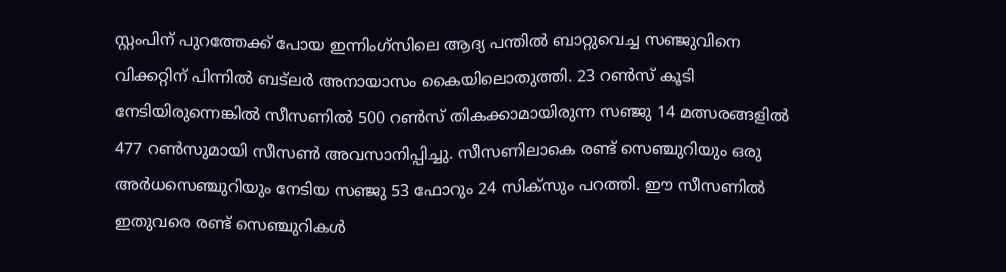സ്റ്റംപിന് പുറത്തേക്ക് പോയ ഇന്നിംഗ്സിലെ ആദ്യ പന്തില്‍ ബാറ്റുവെച്ച സഞ്ജുവിനെ വിക്കറ്റിന് പിന്നില്‍ ബട്‌ലര്‍ അനായാസം കൈയിലൊതുത്തി. 23 റണ്‍സ് കൂടി നേടിയിരുന്നെങ്കില്‍ സീസണില്‍ 500 റണ്‍സ് തികക്കാമായിരുന്ന സഞ്ജു 14 മത്സരങ്ങളില്‍ 477 റണ്‍സുമായി സീസണ്‍ അവസാനിപ്പിച്ചു. സീസണിലാകെ രണ്ട് സെഞ്ചുറിയും ഒരു അര്‍ധസെഞ്ചുറിയും നേടിയ സഞ്ജു 53 ഫോറും 24 സിക്സും പറത്തി. ഈ സീസണില്‍ ഇതുവരെ രണ്ട് സെഞ്ചുറികള്‍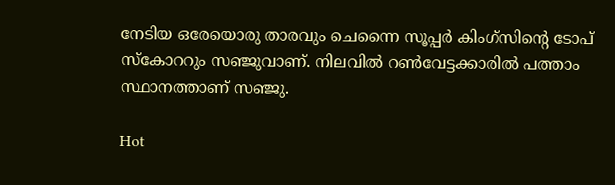നേടിയ ഒരേയൊരു താരവും ചെന്നൈ സൂപ്പര്‍ കിംഗ്സിന്‍റെ ടോപ് സ്കോററും സഞ്ജുവാണ്. നിലവില്‍ റണ്‍വേട്ടക്കാരില്‍ പത്താം സ്ഥാനത്താണ് സഞ്ജു.

Hot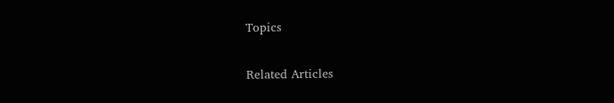Topics

Related Articles